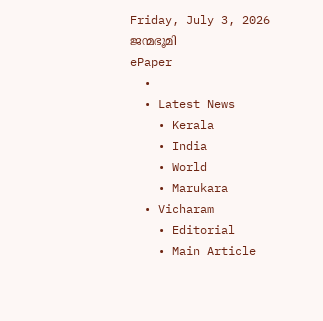Friday, July 3, 2026
ജന്മഭൂമി
ePaper
  •
  • Latest News
    • Kerala
    • India
    • World
    • Marukara
  • Vicharam
    • Editorial
    • Main Article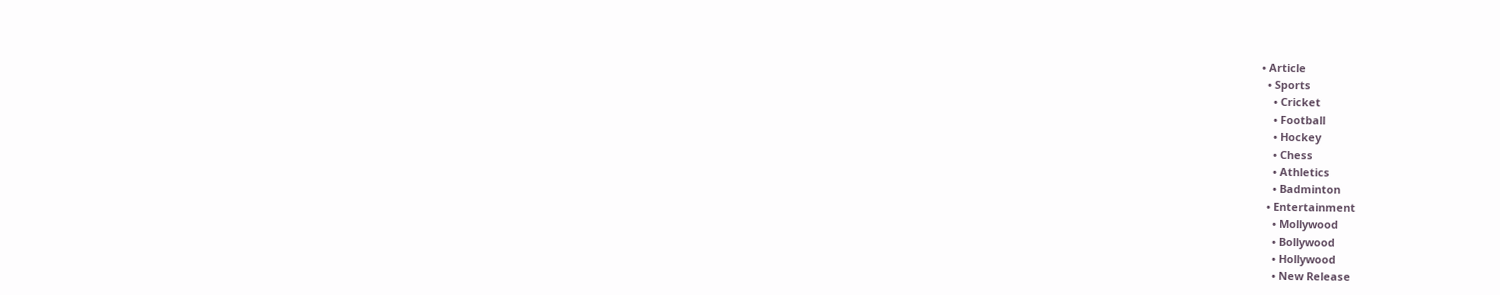• Article
  • Sports
    • Cricket
    • Football
    • Hockey
    • Chess
    • Athletics
    • Badminton
  • Entertainment
    • Mollywood
    • Bollywood
    • Hollywood
    • New Release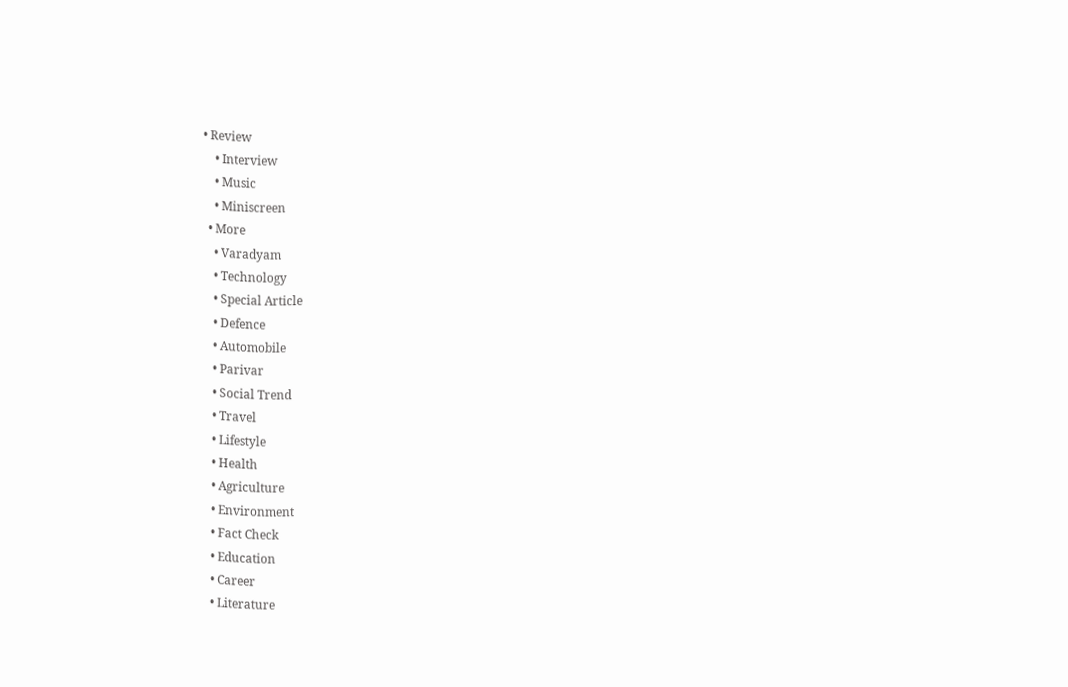• Review
    • Interview
    • Music
    • Miniscreen
  • More
    • Varadyam
    • Technology
    • Special Article
    • Defence
    • Automobile
    • Parivar
    • Social Trend
    • Travel
    • Lifestyle
    • Health
    • Agriculture
    • Environment
    • Fact Check
    • Education
    • Career
    • Literature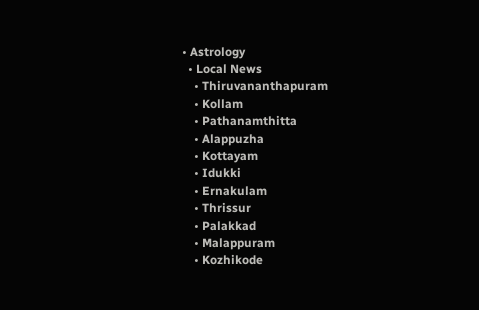• Astrology
  • Local News
    • Thiruvananthapuram
    • Kollam
    • Pathanamthitta
    • Alappuzha
    • Kottayam
    • Idukki
    • Ernakulam
    • Thrissur
    • Palakkad
    • Malappuram
    • Kozhikode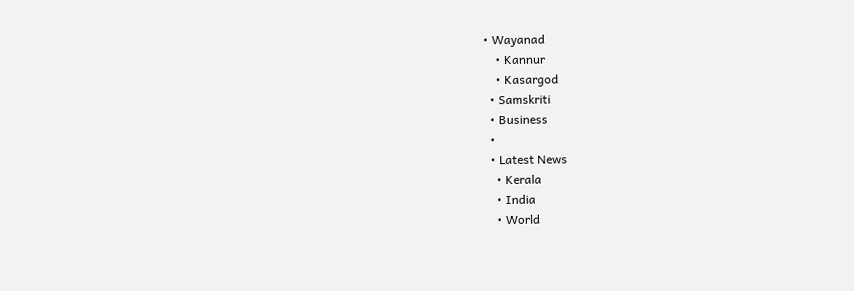• Wayanad
    • Kannur
    • Kasargod
  • Samskriti
  • Business
  •
  • Latest News
    • Kerala
    • India
    • World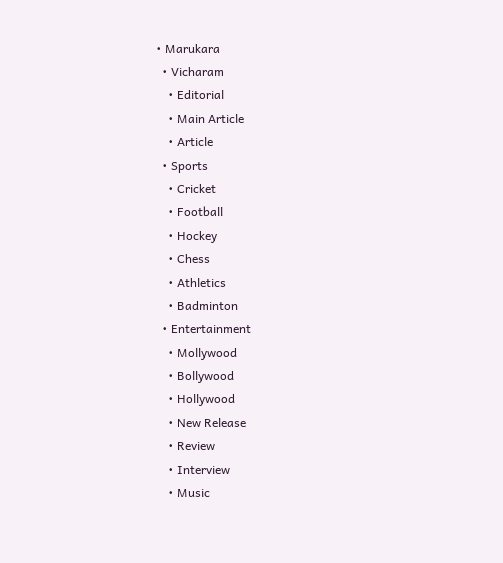• Marukara
  • Vicharam
    • Editorial
    • Main Article
    • Article
  • Sports
    • Cricket
    • Football
    • Hockey
    • Chess
    • Athletics
    • Badminton
  • Entertainment
    • Mollywood
    • Bollywood
    • Hollywood
    • New Release
    • Review
    • Interview
    • Music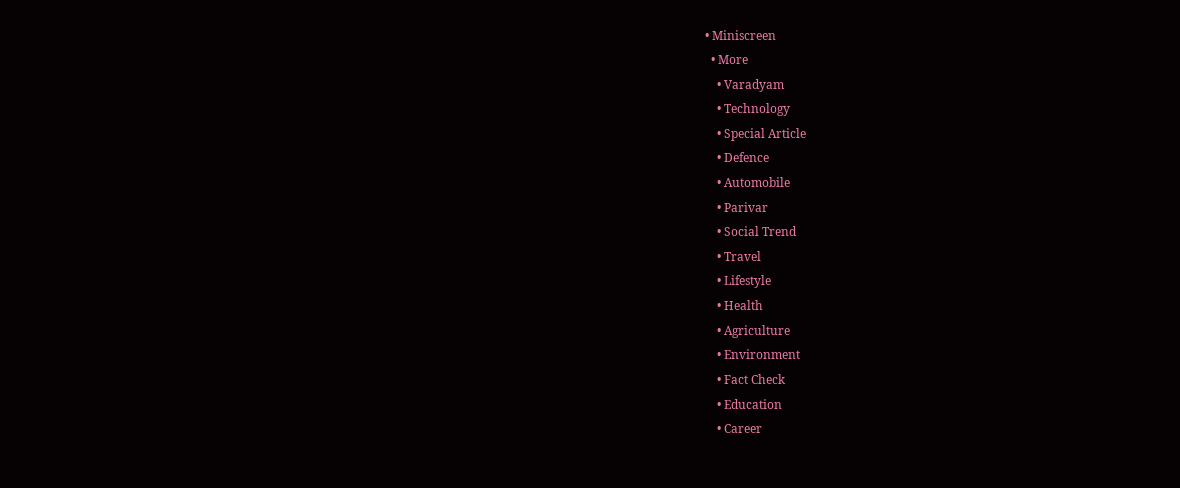• Miniscreen
  • More
    • Varadyam
    • Technology
    • Special Article
    • Defence
    • Automobile
    • Parivar
    • Social Trend
    • Travel
    • Lifestyle
    • Health
    • Agriculture
    • Environment
    • Fact Check
    • Education
    • Career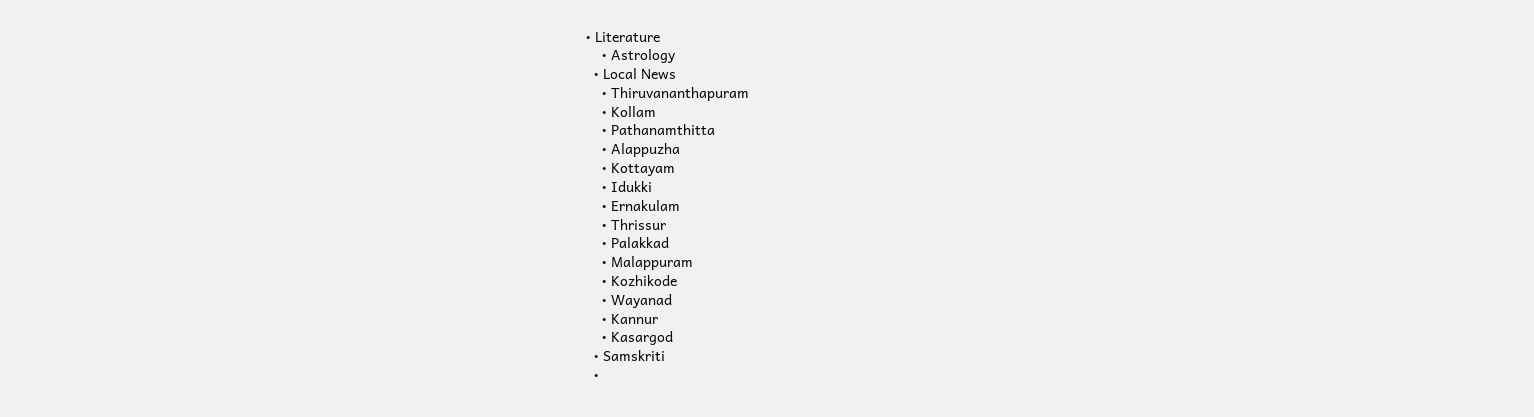• Literature
    • Astrology
  • Local News
    • Thiruvananthapuram
    • Kollam
    • Pathanamthitta
    • Alappuzha
    • Kottayam
    • Idukki
    • Ernakulam
    • Thrissur
    • Palakkad
    • Malappuram
    • Kozhikode
    • Wayanad
    • Kannur
    • Kasargod
  • Samskriti
  •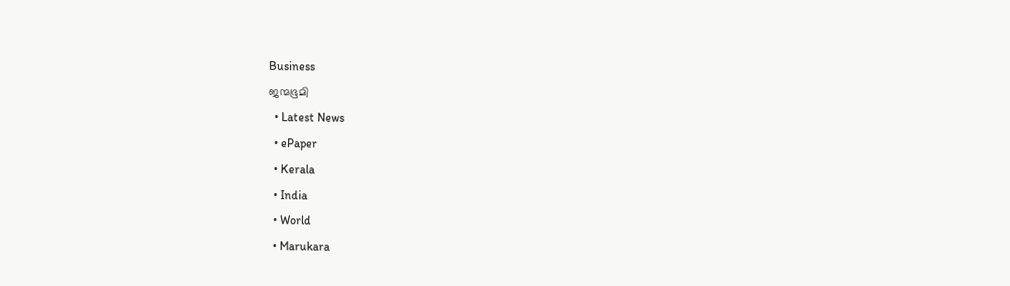Business
ജന്മഭൂമി
  • Latest News
  • ePaper
  • Kerala
  • India
  • World
  • Marukara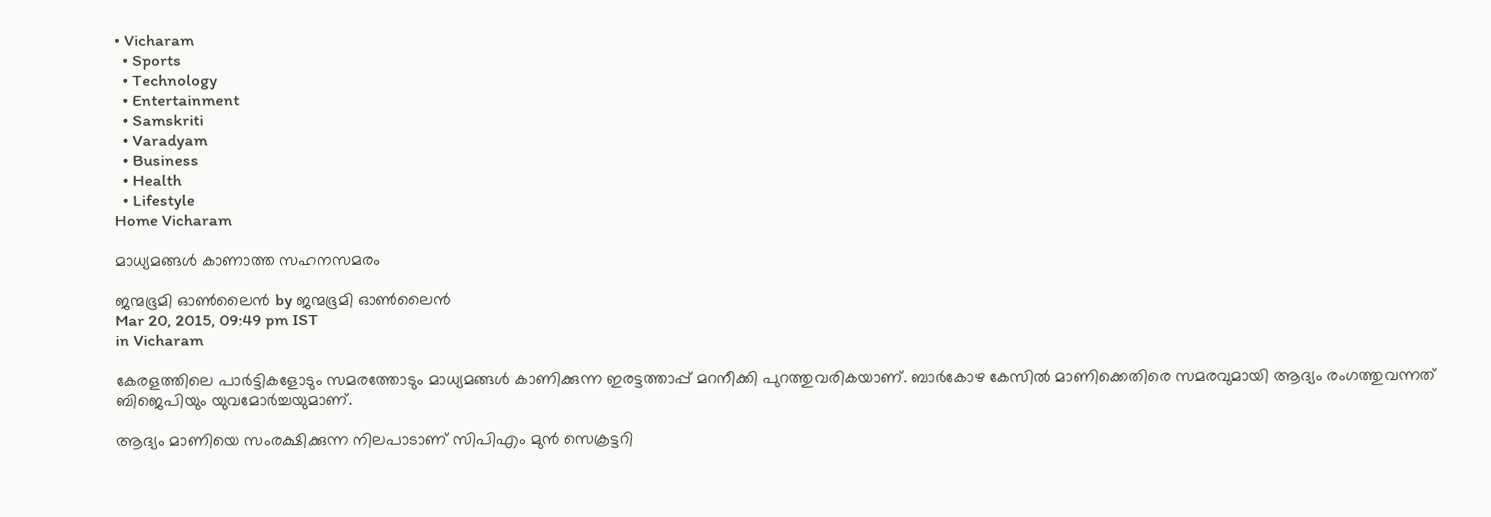• Vicharam
  • Sports
  • Technology
  • Entertainment
  • Samskriti
  • Varadyam
  • Business
  • Health
  • Lifestyle
Home Vicharam

മാധ്യമങ്ങള്‍ കാണാത്ത സഹനസമരം

ജന്മഭൂമി ഓണ്‍ലൈന്‍ by ജന്മഭൂമി ഓണ്‍ലൈന്‍
Mar 20, 2015, 09:49 pm IST
in Vicharam

കേരളത്തിലെ പാര്‍ട്ടികളോടും സമരത്തോടും മാധ്യമങ്ങള്‍ കാണിക്കുന്ന ഇരട്ടത്താപ്പ് മറനീക്കി പുറത്തുവരികയാണ്. ബാര്‍കോഴ കേസില്‍ മാണിക്കെതിരെ സമരവുമായി ആദ്യം രംഗത്തുവന്നത് ബിജെപിയും യുവമോര്‍ച്ചയുമാണ്.

ആദ്യം മാണിയെ സംരക്ഷിക്കുന്ന നിലപാടാണ് സിപിഎം മുന്‍ സെക്രട്ടറി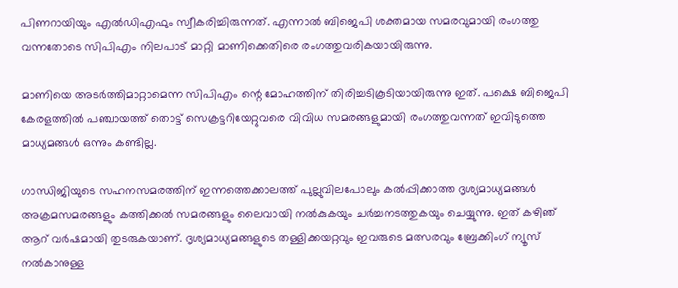പിണറായിയും എല്‍ഡിഎഫും സ്വീകരിച്ചിരുന്നത്. എന്നാല്‍ ബിജെപി ശക്തമായ സമരവുമായി രംഗത്തു വന്നതോടെ സിപിഎം നിലപാട് മാറ്റി മാണിക്കെതിരെ രംഗത്തുവരികയായിരുന്നു.

മാണിയെ അടര്‍ത്തിമാറ്റാമെന്ന സിപിഎം ന്റെ മോഹത്തിന് തിരിച്ചടികൂടിയായിരുന്നു ഇത്. പക്ഷെ ബിജെപി കേരളത്തില്‍ പഞ്ചായത്ത് തൊട്ട് സെക്രട്ടറിയേറ്റുവരെ വിവിധ സമരങ്ങളുമായി രംഗത്തുവന്നത് ഇവിടുത്തെ മാധ്യമങ്ങള്‍ ഒന്നും കണ്ടില്ല.

ഗാന്ധിജിയുടെ സഹനസമരത്തിന് ഇന്നത്തെക്കാലത്ത് പുല്ലുവിലപോലും കല്‍പ്പിക്കാത്ത ദൃശ്യമാധ്യമങ്ങള്‍ അക്രമസമരങ്ങളും കത്തിക്കല്‍ സമരങ്ങളും ലൈവായി നല്‍കുകയും ചര്‍ച്ചനടത്തുകയും ചെയ്യുന്നു. ഇത് കഴിഞ് ആറ് വര്‍ഷമായി തുടരുകയാണ്. ദൃശ്യമാധ്യമങ്ങളുടെ തള്ളിക്കയറ്റവും ഇവരുടെ മത്സരവും ബ്രേക്കിംഗ് ന്യൂസ് നല്‍കാനുള്ള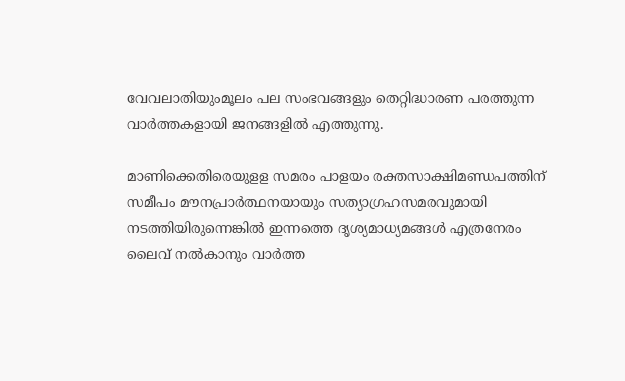വേവലാതിയുംമൂലം പല സംഭവങ്ങളും തെറ്റിദ്ധാരണ പരത്തുന്ന വാര്‍ത്തകളായി ജനങ്ങളില്‍ എത്തുന്നു.

മാണിക്കെതിരെയുളള സമരം പാളയം രക്തസാക്ഷിമണ്ഡപത്തിന് സമീപം മൗനപ്രാര്‍ത്ഥനയായും സത്യാഗ്രഹസമരവുമായി നടത്തിയിരുന്നെങ്കില്‍ ഇന്നത്തെ ദൃശ്യമാധ്യമങ്ങള്‍ എത്രനേരം ലൈവ് നല്‍കാനും വാര്‍ത്ത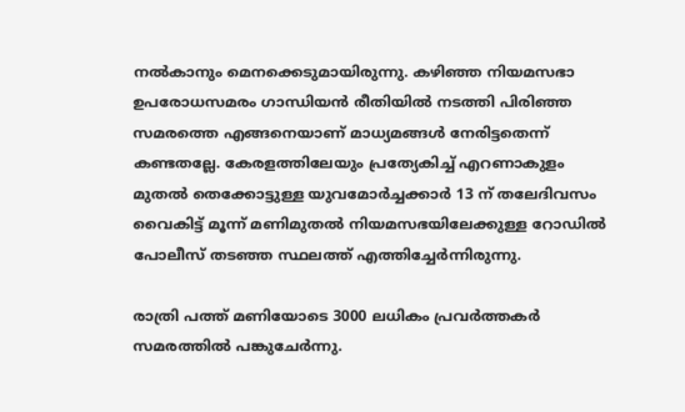നല്‍കാനും മെനക്കെടുമായിരുന്നു. കഴിഞ്ഞ നിയമസഭാ ഉപരോധസമരം ഗാന്ധിയന്‍ രീതിയില്‍ നടത്തി പിരിഞ്ഞ സമരത്തെ എങ്ങനെയാണ് മാധ്യമങ്ങള്‍ നേരിട്ടതെന്ന് കണ്ടതല്ലേ. കേരളത്തിലേയും പ്രത്യേകിച്ച് എറണാകുളം മുതല്‍ തെക്കോട്ടുള്ള യുവമോര്‍ച്ചക്കാര്‍ 13 ന് തലേദിവസം വൈകിട്ട് മൂന്ന് മണിമുതല്‍ നിയമസഭയിലേക്കുള്ള റോഡില്‍ പോലീസ് തടഞ്ഞ സ്ഥലത്ത് എത്തിച്ചേര്‍ന്നിരുന്നു.

രാത്രി പത്ത് മണിയോടെ 3000 ലധികം പ്രവര്‍ത്തകര്‍ സമരത്തില്‍ പങ്കുചേര്‍ന്നു.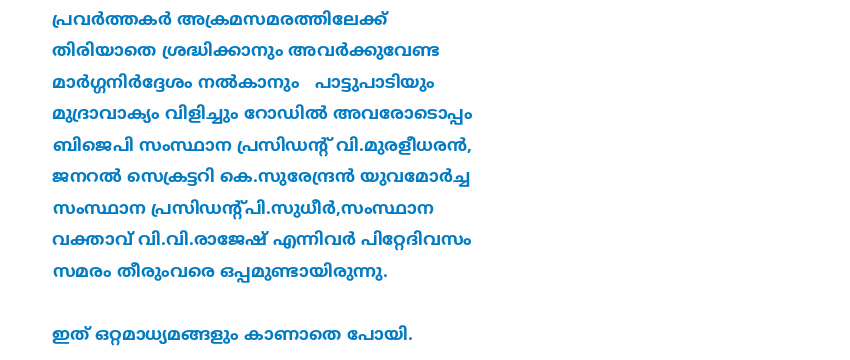പ്രവര്‍ത്തകര്‍ അക്രമസമരത്തിലേക്ക് തിരിയാതെ ശ്രദ്ധിക്കാനും അവര്‍ക്കുവേണ്ട മാര്‍ഗ്ഗനിര്‍ദ്ദേശം നല്‍കാനും   പാട്ടുപാടിയും മുദ്രാവാക്യം വിളിച്ചും റോഡില്‍ അവരോടൊപ്പം ബിജെപി സംസ്ഥാന പ്രസിഡന്റ് വി.മുരളീധരന്‍, ജനറല്‍ സെക്രട്ടറി കെ.സുരേന്ദ്രന്‍ യുവമോര്‍ച്ച സംസ്ഥാന പ്രസിഡന്റ്പി.സുധീര്‍,സംസ്ഥാന വക്താവ് വി.വി.രാജേഷ് എന്നിവര്‍ പിറ്റേദിവസം സമരം തീരുംവരെ ഒപ്പമുണ്ടായിരുന്നു.

ഇത് ഒറ്റമാധ്യമങ്ങളും കാണാതെ പോയി.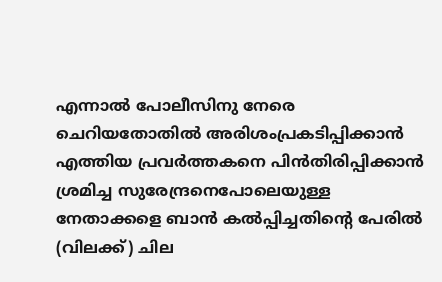എന്നാല്‍ പോലീസിനു നേരെ ചെറിയതോതില്‍ അരിശംപ്രകടിപ്പിക്കാന്‍ എത്തിയ പ്രവര്‍ത്തകനെ പിന്‍തിരിപ്പിക്കാന്‍ ശ്രമിച്ച സുരേന്ദ്രനെപോലെയുള്ള നേതാക്കളെ ബാന്‍ കല്‍പ്പിച്ചതിന്റെ പേരില്‍ (വിലക്ക്) ചില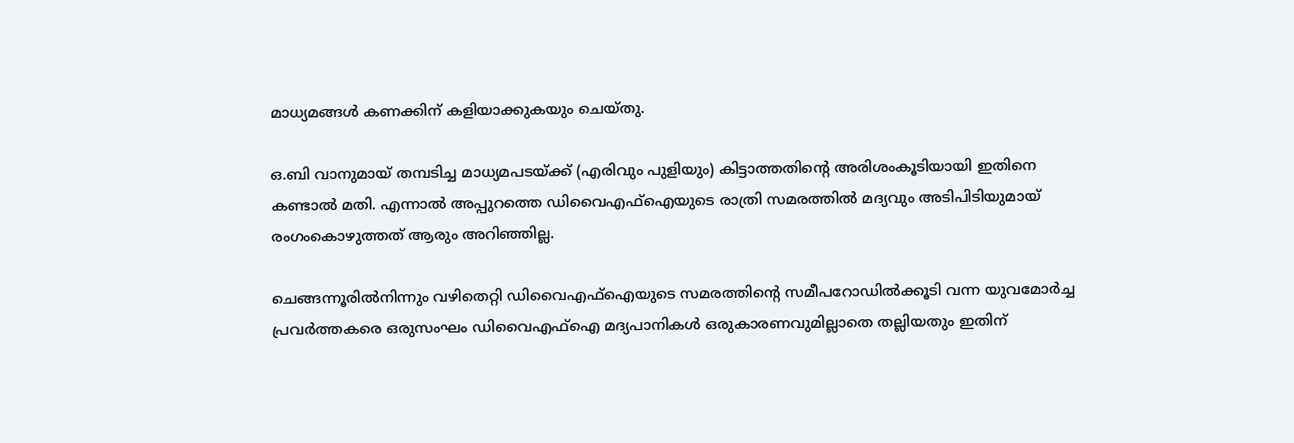മാധ്യമങ്ങള്‍ കണക്കിന് കളിയാക്കുകയും ചെയ്തു.

ഒ.ബി വാനുമായ് തമ്പടിച്ച മാധ്യമപടയ്‌ക്ക് (എരിവും പുളിയും) കിട്ടാത്തതിന്റെ അരിശംകൂടിയായി ഇതിനെ കണ്ടാല്‍ മതി. എന്നാല്‍ അപ്പുറത്തെ ഡിവൈഎഫ്‌ഐയുടെ രാത്രി സമരത്തില്‍ മദ്യവും അടിപിടിയുമായ് രംഗംകൊഴുത്തത് ആരും അറിഞ്ഞില്ല.

ചെങ്ങന്നൂരില്‍നിന്നും വഴിതെറ്റി ഡിവൈഎഫ്‌ഐയുടെ സമരത്തിന്റെ സമീപറോഡില്‍ക്കൂടി വന്ന യുവമോര്‍ച്ച പ്രവര്‍ത്തകരെ ഒരുസംഘം ഡിവൈഎഫ്‌ഐ മദ്യപാനികള്‍ ഒരുകാരണവുമില്ലാതെ തല്ലിയതും ഇതിന്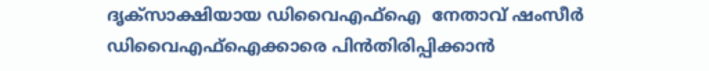ദൃക്‌സാക്ഷിയായ ഡിവൈഎഫ്‌ഐ  നേതാവ് ഷംസീര്‍ ഡിവൈഎഫ്‌ഐക്കാരെ പിന്‍തിരിപ്പിക്കാന്‍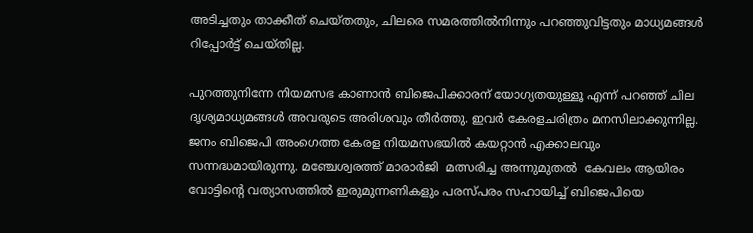അടിച്ചതും താക്കീത് ചെയ്തതും, ചിലരെ സമരത്തില്‍നിന്നും പറഞ്ഞുവിട്ടതും മാധ്യമങ്ങള്‍ റിപ്പോര്‍ട്ട് ചെയ്തില്ല.

പുറത്തുനിന്നേ നിയമസഭ കാണാന്‍ ബിജെപിക്കാരന് യോഗ്യതയുള്ളൂ എന്ന് പറഞ്ഞ് ചില ദൃശ്യമാധ്യമങ്ങള്‍ അവരുടെ അരിശവും തീര്‍ത്തു. ഇവര്‍ കേരളചരിത്രം മനസിലാക്കുന്നില്ല. ജനം ബിജെപി അംഗെത്ത കേരള നിയമസഭയില്‍ കയറ്റാന്‍ എക്കാലവും സന്നദ്ധമായിരുന്നു. മഞ്ചേശ്വരത്ത് മാരാര്‍ജി  മത്സരിച്ച അന്നുമുതല്‍  കേവലം ആയിരം വോട്ടിന്റെ വത്യാസത്തില്‍ ഇരുമുന്നണികളും പരസ്പരം സഹായിച്ച് ബിജെപിയെ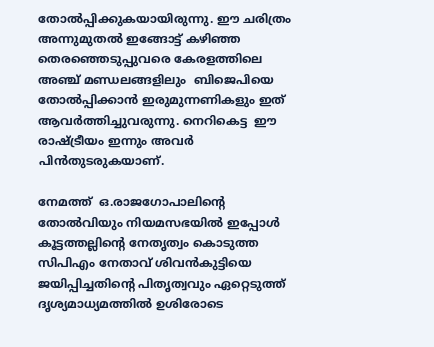തോല്‍പ്പിക്കുകയായിരുന്നു. ഈ ചരിത്രം അന്നുമുതല്‍ ഇങ്ങോട്ട് കഴിഞ്ഞ തെരഞ്ഞെടുപ്പുവരെ കേരളത്തിലെ അഞ്ച് മണ്ഡലങ്ങളിലും  ബിജെപിയെ തോല്‍പ്പിക്കാന്‍ ഇരുമുന്നണികളും ഇത് ആവര്‍ത്തിച്ചുവരുന്നു. നെറികെട്ട  ഈ രാഷ്‌ട്രീയം ഇന്നും അവര്‍ പിന്‍തുടരുകയാണ്.

നേമത്ത്  ഒ.രാജഗോപാലിന്റെ തോല്‍വിയും നിയമസഭയില്‍ ഇപ്പോള്‍ കൂട്ടത്തല്ലിന്റെ നേതൃത്വം കൊടുത്ത സിപിഎം നേതാവ് ശിവന്‍കുട്ടിയെ ജയിപ്പിച്ചതിന്റെ പിതൃത്വവും ഏറ്റെടുത്ത് ദൃശ്യമാധ്യമത്തില്‍ ഉശിരോടെ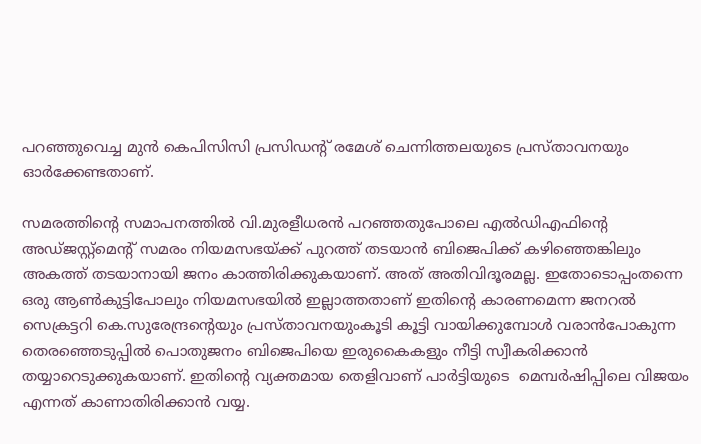പറഞ്ഞുവെച്ച മുന്‍ കെപിസിസി പ്രസിഡന്റ് രമേശ് ചെന്നിത്തലയുടെ പ്രസ്താവനയും ഓര്‍ക്കേണ്ടതാണ്.

സമരത്തിന്റെ സമാപനത്തില്‍ വി.മുരളീധരന്‍ പറഞ്ഞതുപോലെ എല്‍ഡിഎഫിന്റെ അഡ്ജസ്റ്റ്‌മെന്റ് സമരം നിയമസഭയ്‌ക്ക് പുറത്ത് തടയാന്‍ ബിജെപിക്ക് കഴിഞ്ഞെങ്കിലും അകത്ത് തടയാനായി ജനം കാത്തിരിക്കുകയാണ്. അത് അതിവിദൂരമല്ല. ഇതോടൊപ്പംതന്നെ ഒരു ആണ്‍കുട്ടിപോലും നിയമസഭയില്‍ ഇല്ലാത്തതാണ് ഇതിന്റെ കാരണമെന്ന ജനറല്‍ സെക്രട്ടറി കെ.സുരേന്ദ്രന്റെയും പ്രസ്താവനയുംകൂടി കൂട്ടി വായിക്കുമ്പോള്‍ വരാന്‍പോകുന്ന തെരഞ്ഞെടുപ്പില്‍ പൊതുജനം ബിജെപിയെ ഇരുകൈകളും നീട്ടി സ്വീകരിക്കാന്‍ തയ്യാറെടുക്കുകയാണ്. ഇതിന്റെ വ്യക്തമായ തെളിവാണ് പാര്‍ട്ടിയുടെ  മെമ്പര്‍ഷിപ്പിലെ വിജയം എന്നത് കാണാതിരിക്കാന്‍ വയ്യ.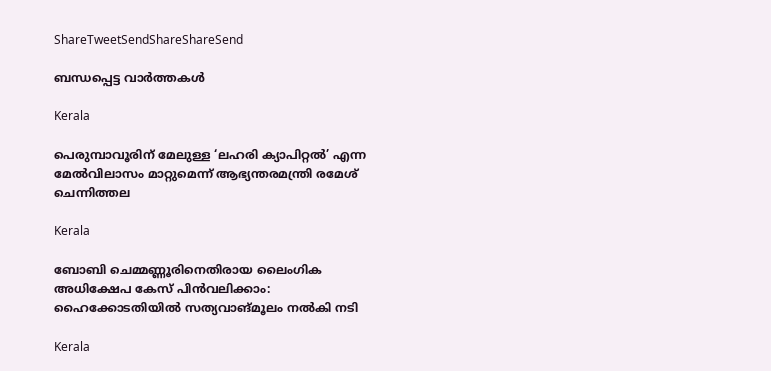ShareTweetSendShareShareSend

ബന്ധപ്പെട്ട വാര്‍ത്തകള്‍

Kerala

പെരുമ്പാവൂരിന് മേലുള്ള ‘ലഹരി ക്യാപിറ്റല്‍’ എന്ന മേല്‍വിലാസം മാറ്റുമെന്ന് ആഭ്യന്തരമന്ത്രി രമേശ് ചെന്നിത്തല

Kerala

ബോബി ചെമ്മണ്ണൂരിനെതിരായ ലൈംഗിക അധിക്ഷേപ കേസ് പിന്‍വലിക്കാം: ഹൈക്കോടതിയില്‍ സത്യവാങ്മൂലം നല്‍കി നടി

Kerala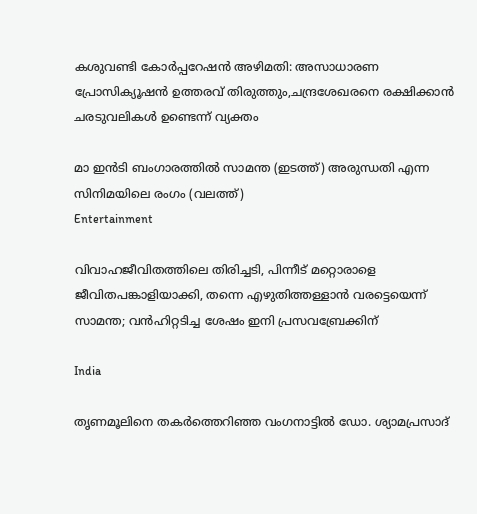കശുവണ്ടി കോര്‍പ്പറേഷന്‍ അഴിമതി: അസാധാരണ പ്രോസിക്യൂഷന്‍ ഉത്തരവ് തിരുത്തും,ചന്ദ്രശേഖരനെ രക്ഷിക്കാന്‍ ചരടുവലികള്‍ ഉണ്ടെന്ന് വ്യക്തം

മാ ഇന്‍ടി ബംഗാരത്തില്‍ സാമന്ത (ഇടത്ത്) അരുന്ധതി എന്ന സിനിമയിലെ രംഗം (വലത്ത്)
Entertainment

വിവാഹജീവിതത്തിലെ തിരിച്ചടി, പിന്നീട് മറ്റൊരാളെ ജീവിതപങ്കാളിയാക്കി, തന്നെ എഴുതിത്തള്ളാന്‍ വരട്ടെയെന്ന് സാമന്ത; വന്‍ഹിറ്റടിച്ച ശേഷം ഇനി പ്രസവബ്രേക്കിന്

India

തൃണമൂലിനെ തകർത്തെറിഞ്ഞ വംഗനാട്ടിൽ ഡോ. ശ്യാമപ്രസാദ്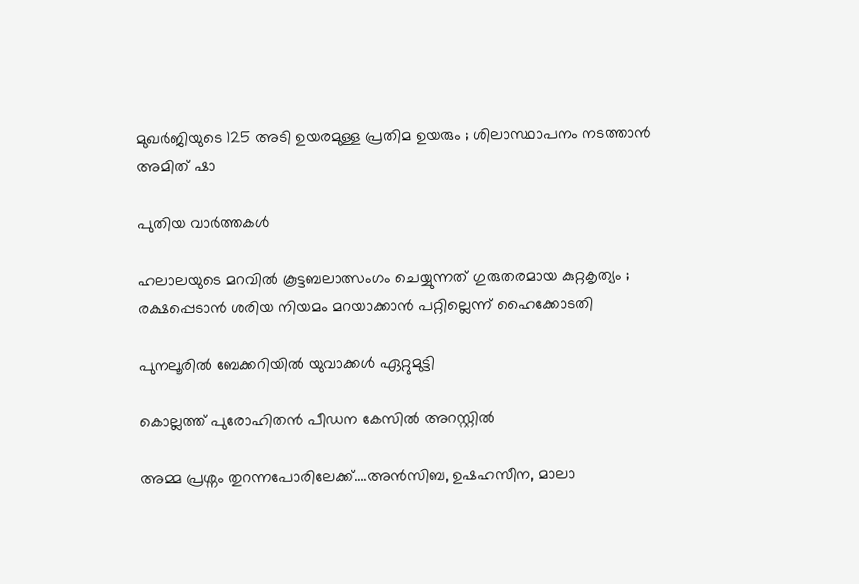മുഖർജിയുടെ 125 അടി ഉയരമുള്ള പ്രതിമ ഉയരും ; ശിലാസ്ഥാപനം നടത്താൻ അമിത് ഷാ

പുതിയ വാര്‍ത്തകള്‍

ഹലാലയുടെ മറവിൽ കൂട്ടബലാത്സംഗം ചെയ്യുന്നത് ഗുരുതരമായ കുറ്റകൃത്യം ; രക്ഷപ്പെടാൻ ശരിയ നിയമം മറയാക്കാൻ പറ്റില്ലെന്ന് ഹൈക്കോടതി

പുനലൂരില്‍ ബേക്കറിയില്‍ യുവാക്കള്‍ ഏറ്റുമുട്ടി

കൊല്ലത്ത് പുരോഹിതന്‍ പീഡന കേസില്‍ അറസ്റ്റില്‍

അമ്മ പ്രശ്നം തുറന്നപോരിലേക്ക്….അന്‍സിബ, ഉഷഹസീന, മാലാ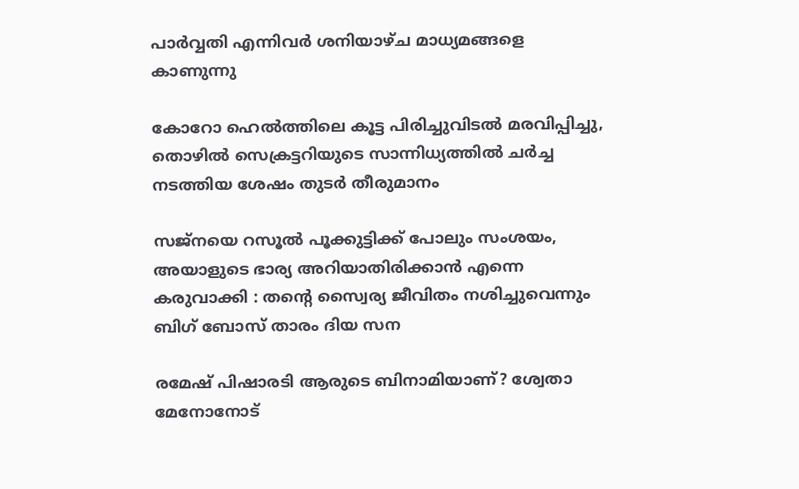പാര്‍വ്വതി എന്നിവര്‍ ശനിയാഴ്ച മാധ്യമങ്ങളെ കാണുന്നു

കോറോ ഹെല്‍ത്തിലെ കൂട്ട പിരിച്ചുവിടല്‍ മരവിപ്പിച്ചു, തൊഴില്‍ സെക്രട്ടറിയുടെ സാന്നിധ്യത്തില്‍ ചര്‍ച്ച നടത്തിയ ശേഷം തുടര്‍ തീരുമാനം

സജ്നയെ റസൂൽ പൂക്കുട്ടിക്ക് പോലും സംശയം, അയാളുടെ ഭാര്യ അറിയാതിരിക്കാൻ എന്നെ കരുവാക്കി : തന്റെ സ്വൈര്യ ജീവിതം നശിച്ചുവെന്നും ബിഗ് ബോസ് താരം ദിയ സന

രമേഷ് പിഷാരടി ആരുടെ ബിനാമിയാണ്? ശ്വേതാ മേനോനോട്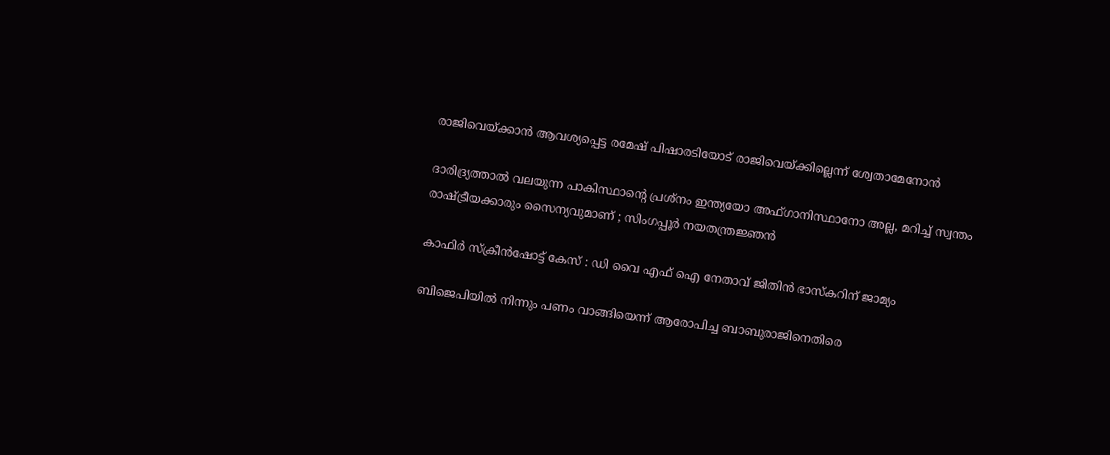രാജിവെയ്‌ക്കാന്‍ ആവശ്യപ്പെട്ട രമേഷ് പിഷാരടിയോട് രാജിവെയ്‌ക്കില്ലെന്ന് ശ്വേതാമേനോന്‍

ദാരിദ്ര്യത്താൽ വലയുന്ന പാകിസ്ഥാന്റെ പ്രശ്നം ഇന്ത്യയോ അഫ്ഗാനിസ്ഥാനോ അല്ല, മറിച്ച് സ്വന്തം രാഷ്‌ട്രീയക്കാരും സൈന്യവുമാണ് ; സിംഗപ്പൂർ നയതന്ത്രജ്ഞൻ

കാഫിര്‍ സ്‌ക്രീന്‍ഷോട്ട് കേസ് : ഡി വൈ എഫ് ഐ നേതാവ് ജിതിന്‍ ഭാസ്‌കറിന് ജാമ്യം

ബിജെപിയില്‍ നിന്നും പണം വാങ്ങിയെന്ന് ആരോപിച്ച ബാബുരാജിനെതിരെ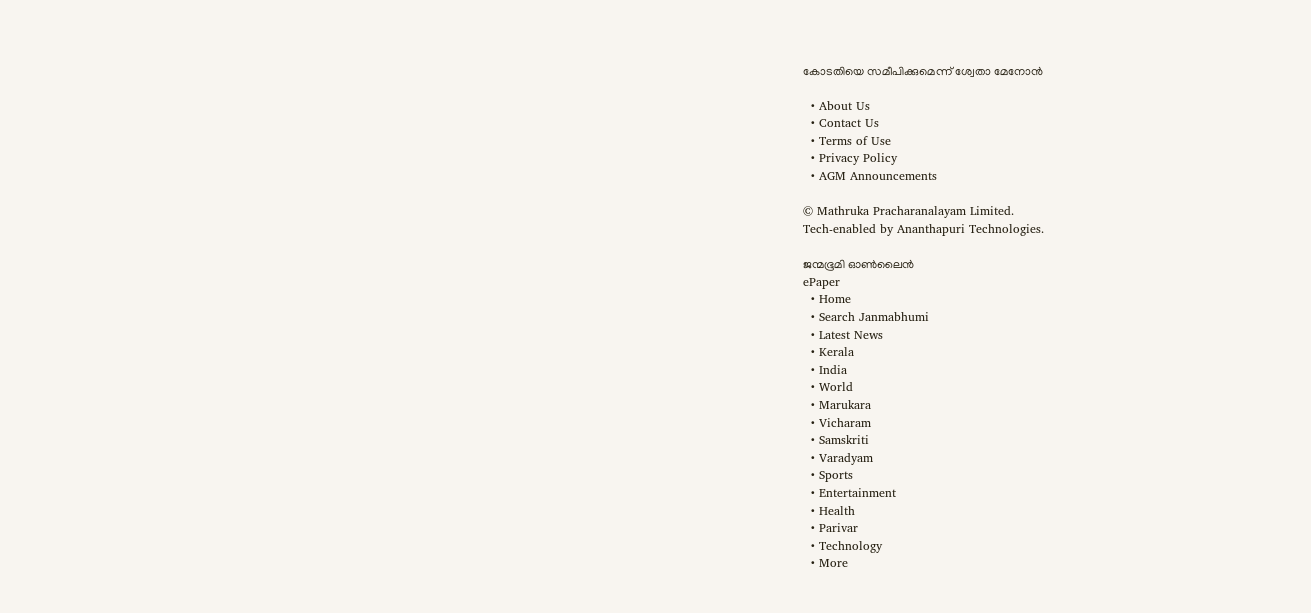കോടതിയെ സമീപിക്കുമെന്ന് ശ്വേതാ മേനോന്‍

  • About Us
  • Contact Us
  • Terms of Use
  • Privacy Policy
  • AGM Announcements

© Mathruka Pracharanalayam Limited.
Tech-enabled by Ananthapuri Technologies.

ജന്മഭൂമി ഓണ്‍ലൈന്‍
ePaper
  • Home
  • Search Janmabhumi
  • Latest News
  • Kerala
  • India
  • World
  • Marukara
  • Vicharam
  • Samskriti
  • Varadyam
  • Sports
  • Entertainment
  • Health
  • Parivar
  • Technology
  • More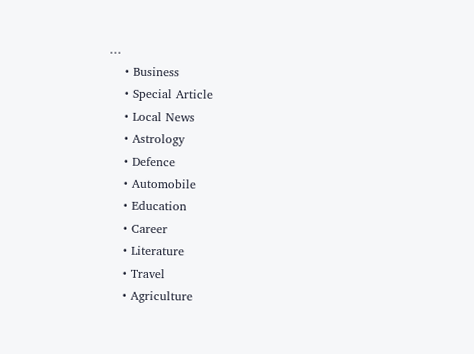…
    • Business
    • Special Article
    • Local News
    • Astrology
    • Defence
    • Automobile
    • Education
    • Career
    • Literature
    • Travel
    • Agriculture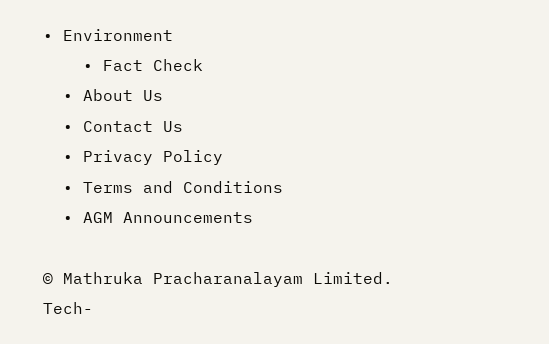• Environment
    • Fact Check
  • About Us
  • Contact Us
  • Privacy Policy
  • Terms and Conditions
  • AGM Announcements

© Mathruka Pracharanalayam Limited.
Tech-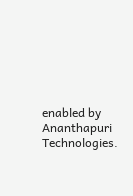enabled by Ananthapuri Technologies.